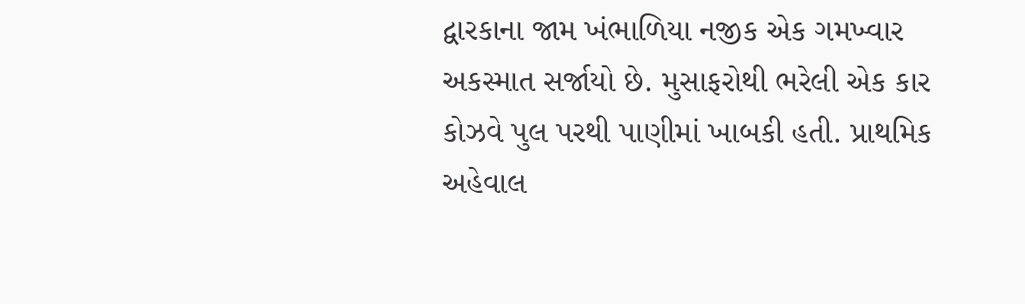દ્વારકાના જામ ખંભાળિયા નજીક એક ગમખ્વાર અકસ્માત સર્જાયો છે. મુસાફરોથી ભરેલી એક કાર કોઝવે પુલ પરથી પાણીમાં ખાબકી હતી. પ્રાથમિક અહેવાલ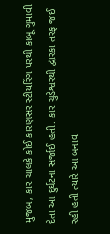મુજબ, કાર ચાલકે કોઈ કારણસર સ્ટીયરિંગ પરથી કાબૂ ગુમાવી દેતા આ દુર્ઘટના સર્જાઈ હતી. કાર ચુડેશ્વરથી દ્વારકા તરફ જઈ રહી હતી ત્યારે આ બનાવ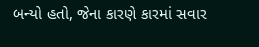બન્યો હતો, જેના કારણે કારમાં સવાર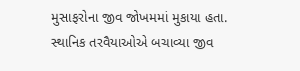મુસાફરોના જીવ જોખમમાં મુકાયા હતા.
સ્થાનિક તરવૈયાઓએ બચાવ્યા જીવ